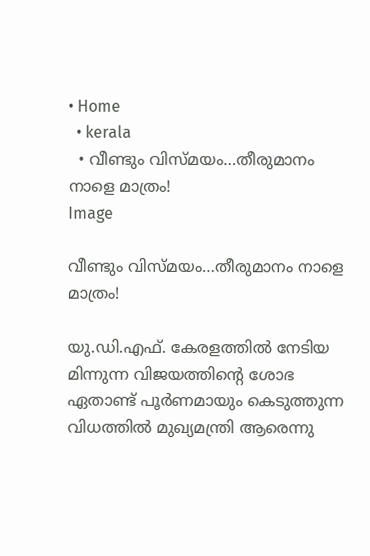• Home
  • kerala
  • വീണ്ടും വിസ്മയം…തീരുമാനം നാളെ മാത്രം!
Image

വീണ്ടും വിസ്മയം…തീരുമാനം നാളെ മാത്രം!

യു.ഡി.എഫ്. കേരളത്തില്‍ നേടിയ മിന്നുന്ന വിജയത്തിന്റെ ശോഭ ഏതാണ്ട് പൂര്‍ണമായും കെടുത്തുന്ന വിധത്തില്‍ മുഖ്യമന്ത്രി ആരെന്നു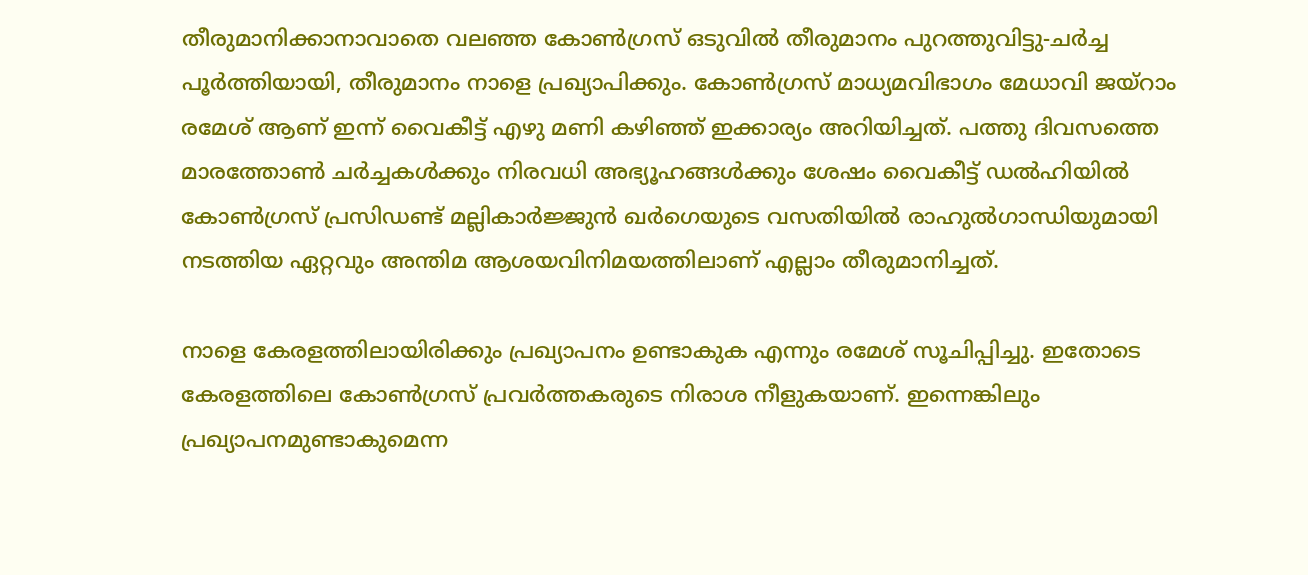തീരുമാനിക്കാനാവാതെ വലഞ്ഞ കോണ്‍ഗ്രസ് ഒടുവില്‍ തീരുമാനം പുറത്തുവിട്ടു-ചര്‍ച്ച പൂര്‍ത്തിയായി, തീരുമാനം നാളെ പ്രഖ്യാപിക്കും. കോണ്‍ഗ്രസ് മാധ്യമവിഭാഗം മേധാവി ജയ്‌റാം രമേശ് ആണ് ഇന്ന് വൈകീട്ട് എഴു മണി കഴിഞ്ഞ് ഇക്കാര്യം അറിയിച്ചത്. പത്തു ദിവസത്തെ മാരത്തോണ്‍ ചര്‍ച്ചകള്‍ക്കും നിരവധി അഭ്യൂഹങ്ങള്‍ക്കും ശേഷം വൈകീട്ട് ഡല്‍ഹിയില്‍ കോണ്‍ഗ്രസ് പ്രസിഡണ്ട് മല്ലികാര്‍ജ്ജുന്‍ ഖര്‍ഗെയുടെ വസതിയില്‍ രാഹുല്‍ഗാന്ധിയുമായി നടത്തിയ ഏറ്റവും അന്തിമ ആശയവിനിമയത്തിലാണ് എല്ലാം തീരുമാനിച്ചത്.

നാളെ കേരളത്തിലായിരിക്കും പ്രഖ്യാപനം ഉണ്ടാകുക എന്നും രമേശ് സൂചിപ്പിച്ചു. ഇതോടെ കേരളത്തിലെ കോണ്‍ഗ്രസ് പ്രവര്‍ത്തകരുടെ നിരാശ നീളുകയാണ്. ഇന്നെങ്കിലും പ്രഖ്യാപനമുണ്ടാകുമെന്ന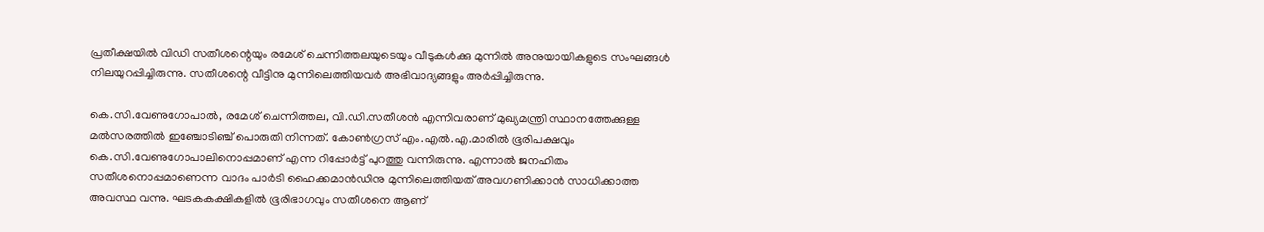പ്രതീക്ഷയില്‍ വിഡി സതീശന്റെയും രമേശ് ചെന്നിത്തലയുടെയും വീടുകള്‍ക്കു മുന്നില്‍ അനുയായികളുടെ സംഘങ്ങള്‍ നിലയുറപ്പിച്ചിരുന്നു. സതീശന്റെ വീട്ടിനു മുന്നിലെത്തിയവര്‍ അഭിവാദ്യങ്ങളും അര്‍പ്പിച്ചിരുന്നു.

കെ.സി.വേണുഗോപാല്‍, രമേശ് ചെന്നിത്തല, വി.ഡി.സതീശന്‍ എന്നിവരാണ് മുഖ്യമന്ത്രി സ്ഥാനത്തേക്കുള്ള മല്‍സരത്തില്‍ ഇഞ്ചോടിഞ്ച് പൊരുതി നിന്നത്. കോണ്‍ഗ്രസ് എം.എല്‍.എ.മാരില്‍ ഭൂരിപക്ഷവും കെ.സി.വേണുഗോപാലിനൊപ്പമാണ് എന്ന റിപ്പോര്‍ട്ട് പുറത്തു വന്നിരുന്നു. എന്നാല്‍ ജനഹിതം സതീശനൊപ്പമാണെന്ന വാദം പാര്‍ടി ഹൈക്കമാന്‍ഡിനു മുന്നിലെത്തിയത് അവഗണിക്കാന്‍ സാധിക്കാത്ത അവസ്ഥ വന്നു. ഘടകകക്ഷികളില്‍ ഭൂരിഭാഗവും സതീശനെ ആണ്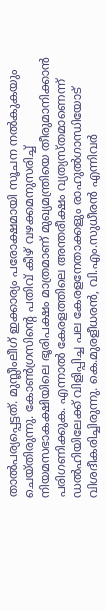താല്‍പര്യപ്പെട്ടത്. മുസ്ലീംലീഗ് ഇക്കാര്യം പരോക്ഷമായി സൂചന നല്‍കുകയും ചെയ്തിരുന്നു. കോണ്‍ഗ്രസിന്റെ പതിവ് കീഴ് വഴക്കമനുസരിച്ച് നിയമസഭാകക്ഷിയിലെ ഭൂരിപക്ഷം മാത്രമാണ് മുഖ്യമന്ത്രിയെ തീരുമാനിക്കാന്‍ പരിഗണിക്കുക. എന്നാല്‍ കേരളത്തിലെ അന്തരീക്ഷം വ്യത്യസ്തമാണെന്ന് ഡല്‍ഹിയിലേക്ക് വിളിപ്പിച്ച പല കേരളനേതാക്കളും രാഹുല്‍ഗാന്ധിയോട് വിശദീകരിച്ചിരുന്നു. കെ.മുരളീധരന്‍, വി.എം.സുധീരന്‍ എന്നിവര്‍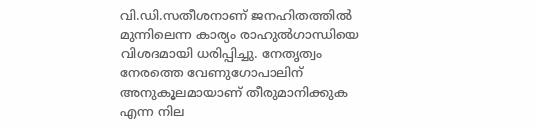വി.ഡി.സതീശനാണ് ജനഹിതത്തില്‍ മുന്നിലെന്ന കാര്യം രാഹുല്‍ഗാന്ധിയെ വിശദമായി ധരിപ്പിച്ചു. നേതൃത്വം നേരത്തെ വേണുഗോപാലിന് അനുകൂലമായാണ് തീരുമാനിക്കുക എന്ന നില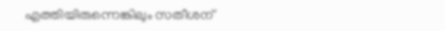എത്തിയിരുന്നെങ്കിലും സതീശന്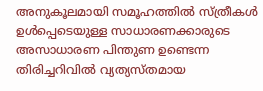അനുകൂലമായി സമൂഹത്തില്‍ സ്ത്രീകള്‍ ഉള്‍പ്പെടെയുള്ള സാധാരണക്കാരുടെ അസാധാരണ പിന്തുണ ഉണ്ടെന്ന തിരിച്ചറിവില്‍ വ്യത്യസ്തമായ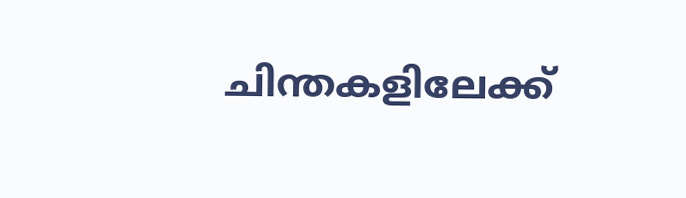ചിന്തകളിലേക്ക്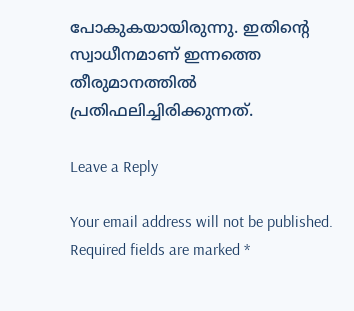പോകുകയായിരുന്നു. ഇതിന്റെ സ്വാധീനമാണ് ഇന്നത്തെ തീരുമാനത്തില്‍ പ്രതിഫലിച്ചിരിക്കുന്നത്.

Leave a Reply

Your email address will not be published. Required fields are marked *